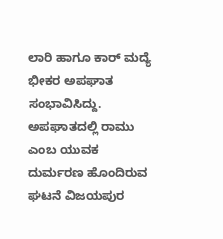ಲಾರಿ ಹಾಗೂ ಕಾರ್ ಮದ್ಯೆ ಭೀಕರ ಅಪಘಾತ ಸಂಭಾವಿಸಿದ್ದು. ಅಪಘಾತದಲ್ಲಿ ರಾಮು ಎಂಬ ಯುವಕ ದುರ್ಮರಣ ಹೊಂದಿರುವ ಘಟನೆ ವಿಜಯಪುರ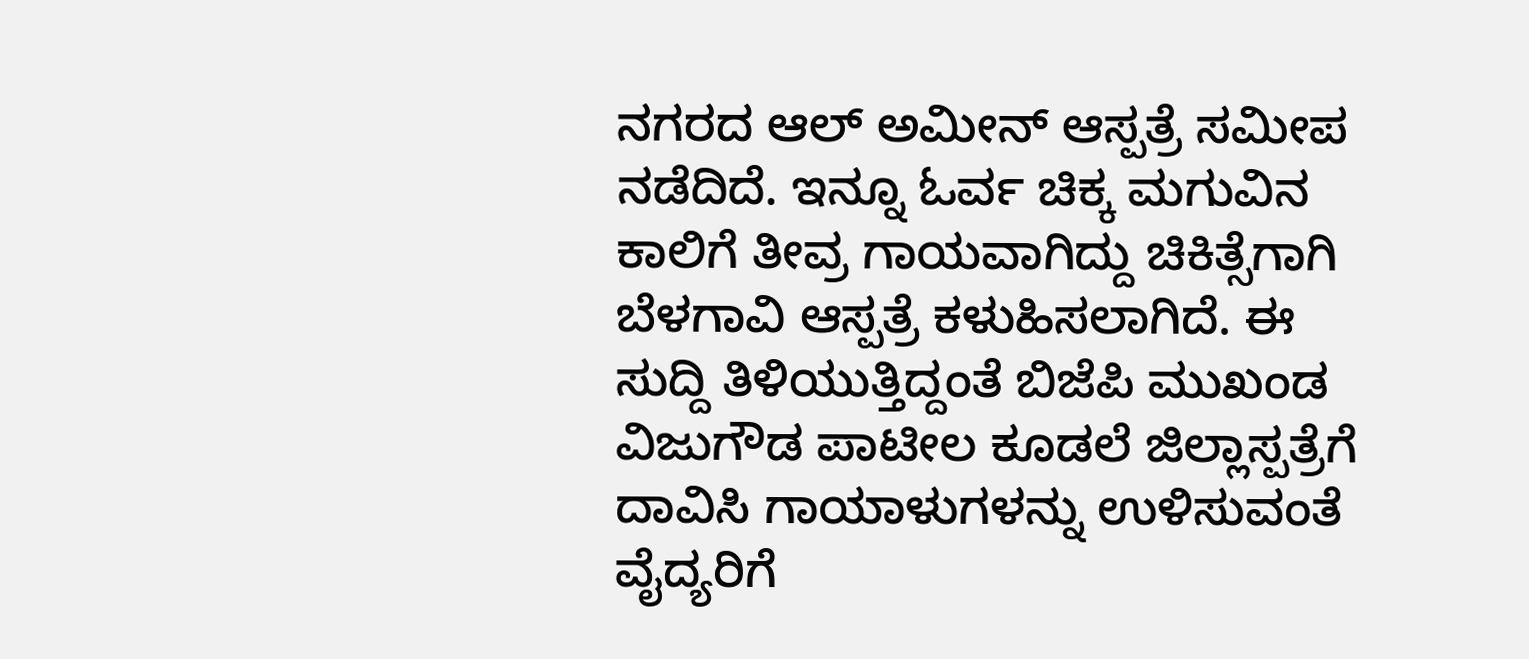ನಗರದ ಆಲ್ ಅಮೀನ್ ಆಸ್ಪತ್ರೆ ಸಮೀಪ ನಡೆದಿದೆ. ಇನ್ನೂ ಓರ್ವ ಚಿಕ್ಕ ಮಗುವಿನ ಕಾಲಿಗೆ ತೀವ್ರ ಗಾಯವಾಗಿದ್ದು ಚಿಕಿತ್ಸೆಗಾಗಿ ಬೆಳಗಾವಿ ಆಸ್ಪತ್ರೆ ಕಳುಹಿಸಲಾಗಿದೆ. ಈ ಸುದ್ದಿ ತಿಳಿಯುತ್ತಿದ್ದಂತೆ ಬಿಜೆಪಿ ಮುಖಂಡ ವಿಜುಗೌಡ ಪಾಟೀಲ ಕೂಡಲೆ ಜಿಲ್ಲಾಸ್ಪತ್ರೆಗೆ ದಾವಿಸಿ ಗಾಯಾಳುಗಳನ್ನು ಉಳಿಸುವಂತೆ ವೈದ್ಯರಿಗೆ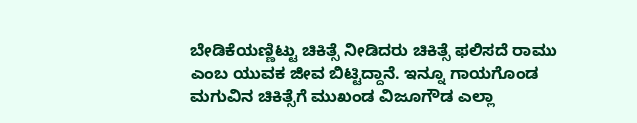ಬೇಡಿಕೆಯಣ್ಣಿಟ್ಟು ಚಿಕಿತ್ಸೆ ನೀಡಿದರು ಚಿಕಿತ್ಸೆ ಫಲಿಸದೆ ರಾಮು ಎಂಬ ಯುವಕ ಜೀವ ಬಿಟ್ಟಿದ್ದಾನೆ. ಇನ್ನೂ ಗಾಯಗೊಂಡ ಮಗುವಿನ ಚಿಕಿತ್ಸೆಗೆ ಮುಖಂಡ ವಿಜೂಗೌಡ ಎಲ್ಲಾ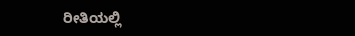ರೀತಿಯಲ್ಲಿ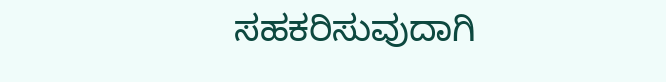ಸಹಕರಿಸುವುದಾಗಿ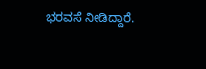ಭರವಸೆ ನೀಡಿದ್ದಾರೆ.